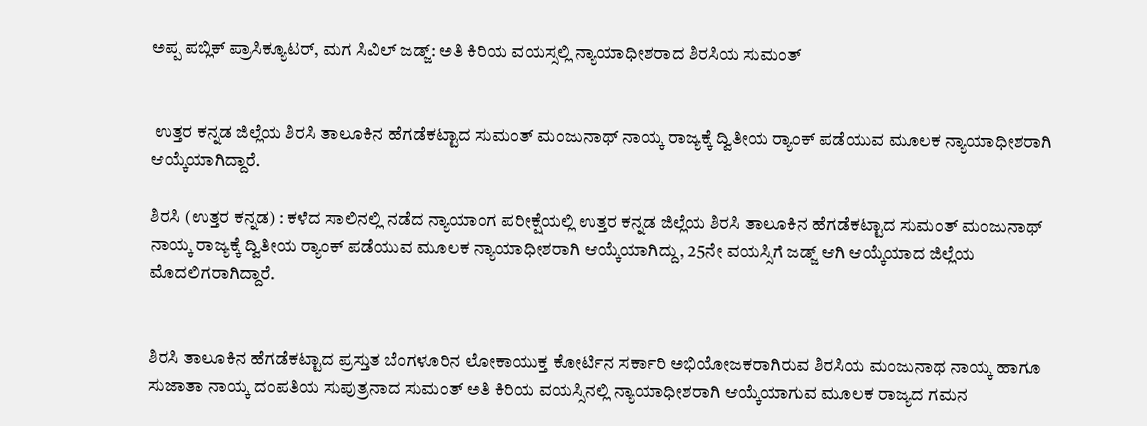ಅಪ್ಪ ಪಬ್ಲಿಕ್ ಪ್ರಾಸಿಕ್ಯೂಟರ್, ಮಗ ಸಿವಿಲ್ ಜಡ್ಜ್: ಅತಿ ಕಿರಿಯ ವಯಸ್ಸಲ್ಲಿ ನ್ಯಾಯಾಧೀಶರಾದ ಶಿರಸಿಯ ಸುಮಂತ್


 ಉತ್ತರ ಕನ್ನಡ ಜಿಲ್ಲೆಯ ಶಿರಸಿ ತಾಲೂಕಿನ ಹೆಗಡೆಕಟ್ಟಾದ ಸುಮಂತ್ ಮಂಜುನಾಥ್ ನಾಯ್ಕ ರಾಜ್ಯಕ್ಕೆ ದ್ವಿತೀಯ ರ‍್ಯಾಂಕ್ ಪಡೆಯುವ ಮೂಲಕ ನ್ಯಾಯಾಧೀಶರಾಗಿ ಆಯ್ಕೆಯಾಗಿದ್ದಾರೆ.

ಶಿರಸಿ (ಉತ್ತರ ಕನ್ನಡ) : ಕಳೆದ ಸಾಲಿನಲ್ಲಿ ನಡೆದ‌ ನ್ಯಾಯಾಂಗ ಪರೀಕ್ಷೆಯಲ್ಲಿ ಉತ್ತರ ಕನ್ನಡ ಜಿಲ್ಲೆಯ ಶಿರಸಿ ತಾಲೂಕಿನ ಹೆಗಡೆಕಟ್ಟಾದ ಸುಮಂತ್ ಮಂಜುನಾಥ್ ನಾಯ್ಕ ರಾಜ್ಯಕ್ಕೆ ದ್ವಿತೀಯ ರ‍್ಯಾಂಕ್ ಪಡೆಯುವ ಮೂಲಕ ನ್ಯಾಯಾಧೀಶರಾಗಿ ಆಯ್ಕೆಯಾಗಿದ್ದು, 25ನೇ ವಯಸ್ಸಿಗೆ ಜಡ್ಜ್ ಆಗಿ ಆಯ್ಕೆಯಾದ ಜಿಲ್ಲೆಯ ಮೊದಲಿಗರಾಗಿದ್ದಾರೆ.


ಶಿರಸಿ ತಾಲೂಕಿನ ಹೆಗಡೆಕಟ್ಟಾದ ಪ್ರಸ್ತುತ ಬೆಂಗಳೂರಿನ ಲೋಕಾಯುಕ್ತ ಕೋರ್ಟಿನ ಸರ್ಕಾರಿ ಅಭಿಯೋಜಕರಾಗಿರುವ ಶಿರಸಿಯ ಮಂಜುನಾಥ ನಾಯ್ಕ ಹಾಗೂ ಸುಜಾತಾ ನಾಯ್ಕ ದಂಪತಿಯ ಸುಪುತ್ರನಾದ ಸುಮಂತ್ ಅತಿ ಕಿರಿಯ ವಯಸ್ಸಿನಲ್ಲಿ ನ್ಯಾಯಾಧೀಶರಾಗಿ ಆಯ್ಕೆಯಾಗುವ ಮೂಲಕ ರಾಜ್ಯದ ಗಮನ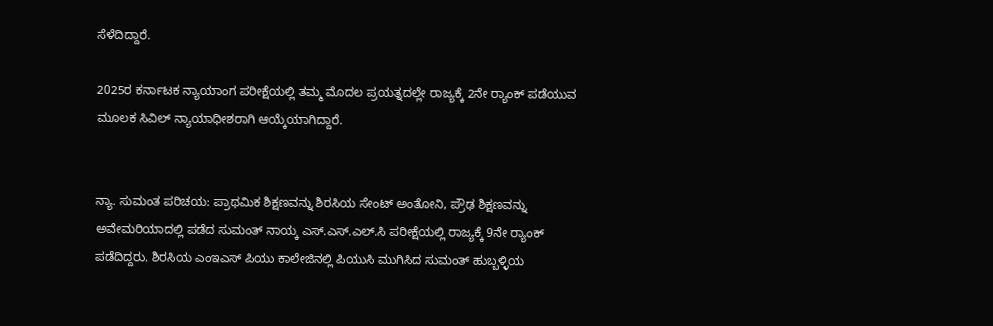ಸೆಳೆದಿದ್ದಾರೆ.

2025ರ ಕರ್ನಾಟಕ ನ್ಯಾಯಾಂಗ ಪರೀಕ್ಷೆಯಲ್ಲಿ ತಮ್ಮ ಮೊದಲ ಪ್ರಯತ್ನದಲ್ಲೇ ರಾಜ್ಯಕ್ಕೆ 2ನೇ ರ‍್ಯಾಂಕ್ ಪಡೆಯುವ ಮೂಲಕ ಸಿವಿಲ್ ನ್ಯಾಯಾಧೀಶರಾಗಿ ಆಯ್ಕೆಯಾಗಿದ್ದಾರೆ.


ನ್ಯಾ. ಸುಮಂತ ಪರಿಚಯ: ಪ್ರಾಥಮಿಕ ಶಿಕ್ಷಣವನ್ನು ಶಿರಸಿಯ ಸೇಂಟ್ ಅಂತೋನಿ, ಪ್ರೌಢ ಶಿಕ್ಷಣವನ್ನು ಅವೇಮರಿಯಾದಲ್ಲಿ ಪಡೆದ ಸುಮಂತ್ ನಾಯ್ಕ ಎಸ್.ಎಸ್.ಎಲ್.ಸಿ ಪರೀಕ್ಷೆಯಲ್ಲಿ ರಾಜ್ಯಕ್ಕೆ 9ನೇ ರ‍್ಯಾಂಕ್ ಪಡೆದಿದ್ದರು. ಶಿರಸಿಯ ಎಂಇಎಸ್ ಪಿಯು ಕಾಲೇಜಿನಲ್ಲಿ ಪಿಯುಸಿ ಮುಗಿಸಿದ ಸುಮಂತ್ ಹುಬ್ಬಳ್ಳಿಯ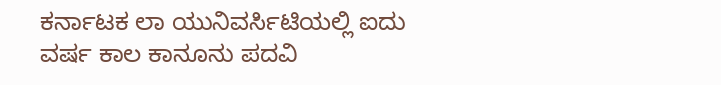ಕರ್ನಾಟಕ ಲಾ ಯುನಿವರ್ಸಿಟಿಯಲ್ಲಿ ಐದು ವರ್ಷ ಕಾಲ ಕಾನೂನು‌ ಪದವಿ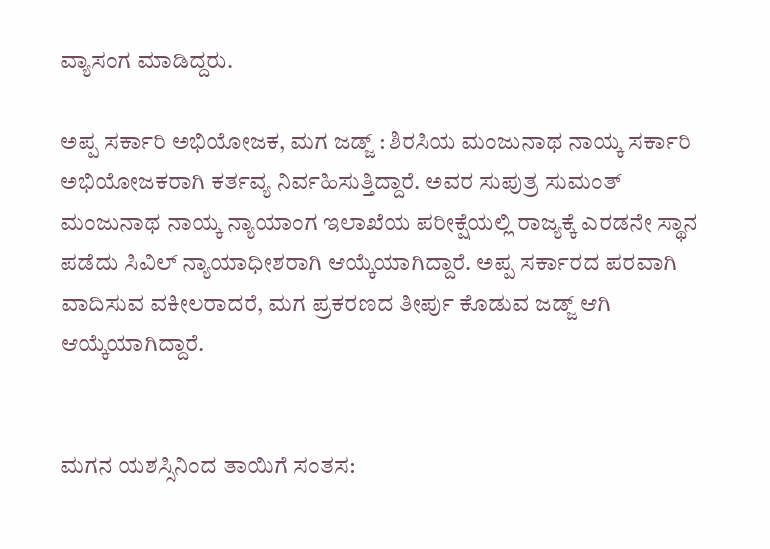ವ್ಯಾಸಂಗ ಮಾಡಿದ್ದರು.

ಅಪ್ಪ ಸರ್ಕಾರಿ ಅಭಿಯೋಜಕ, ಮಗ ಜಡ್ಜ್ : ಶಿರಸಿಯ ಮಂಜುನಾಥ ನಾಯ್ಕ ಸರ್ಕಾರಿ ಅಭಿಯೋಜಕರಾಗಿ ಕರ್ತವ್ಯ ನಿರ್ವಹಿಸುತ್ತಿದ್ದಾರೆ. ಅವರ ಸುಪುತ್ರ ಸುಮಂತ್ ಮಂಜುನಾಥ ನಾಯ್ಕ ನ್ಯಾಯಾಂಗ ಇಲಾಖೆಯ ಪರೀಕ್ಷೆಯಲ್ಲಿ ರಾಜ್ಯಕ್ಕೆ ಎರಡನೇ ಸ್ಥಾನ ಪಡೆದು ಸಿವಿಲ್ ನ್ಯಾಯಾಧೀಶರಾಗಿ ಆಯ್ಕೆಯಾಗಿದ್ದಾರೆ. ಅಪ್ಪ ಸರ್ಕಾರದ ಪರವಾಗಿ ವಾದಿಸುವ ವಕೀಲರಾದರೆ, ಮಗ ಪ್ರಕರಣದ ತೀರ್ಪು ಕೊಡುವ ಜಡ್ಜ್ ಆಗಿ ಆಯ್ಕೆಯಾಗಿದ್ದಾರೆ.


ಮಗನ ಯಶಸ್ಸಿನಿಂದ ತಾಯಿಗೆ ಸಂತಸ: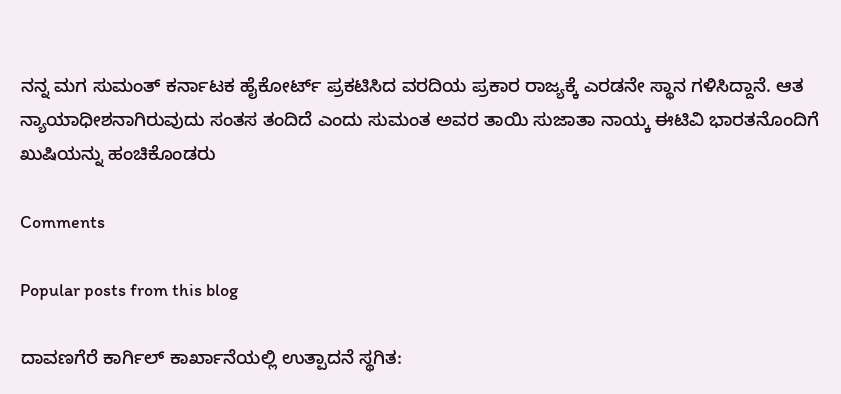ನನ್ನ ಮಗ ಸುಮಂತ್ ಕರ್ನಾಟಕ ಹೈಕೋರ್ಟ್ ಪ್ರಕಟಿಸಿದ ವರದಿಯ ಪ್ರಕಾರ ರಾಜ್ಯಕ್ಕೆ ಎರಡನೇ ಸ್ಥಾನ ಗಳಿಸಿದ್ದಾನೆ. ಆತ ನ್ಯಾಯಾಧೀಶನಾಗಿರುವುದು ಸಂತಸ ತಂದಿದೆ ಎಂದು ಸುಮಂತ ಅವರ ತಾಯಿ ಸುಜಾತಾ ನಾಯ್ಕ ಈಟಿವಿ ಭಾರತನೊಂದಿಗೆ ಖುಷಿಯನ್ನು ಹಂಚಿಕೊಂಡರು

Comments

Popular posts from this blog

ದಾವಣಗೆರೆ ಕಾರ್ಗಿಲ್ ಕಾರ್ಖಾನೆಯಲ್ಲಿ ಉತ್ಪಾದನೆ ಸ್ಥಗಿತ: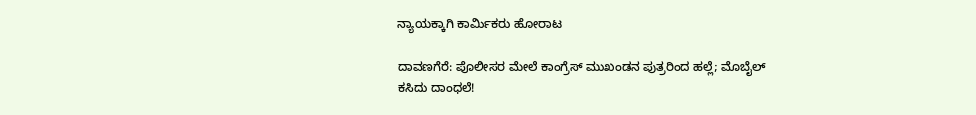ನ್ಯಾಯಕ್ಕಾಗಿ ಕಾರ್ಮಿಕರು ಹೋರಾಟ

ದಾವಣಗೆರೆ: ಪೊಲೀಸರ ಮೇಲೆ ಕಾಂಗ್ರೆಸ್ ಮುಖಂಡನ ಪುತ್ರರಿಂದ ಹಲ್ಲೆ; ಮೊಬೈಲ್ ಕಸಿದು ದಾಂಧಲೆ!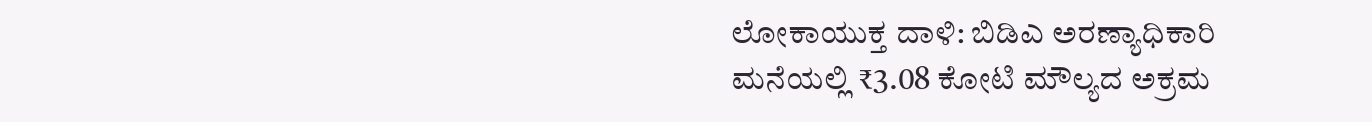ಲೋಕಾಯುಕ್ತ ದಾಳಿ: ಬಿಡಿಎ ಅರಣ್ಯಾಧಿಕಾರಿ ಮನೆಯಲ್ಲಿ ₹3.08 ಕೋಟಿ ಮೌಲ್ಯದ ಅಕ್ರಮ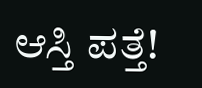ಆಸ್ತಿ ಪತ್ತೆ!